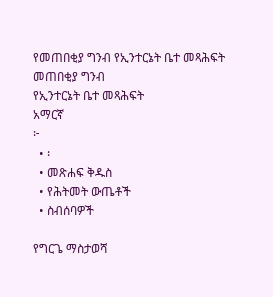የመጠበቂያ ግንብ የኢንተርኔት ቤተ መጻሕፍት
መጠበቂያ ግንብ
የኢንተርኔት ቤተ መጻሕፍት
አማርኛ
፦
  • ፡
  • መጽሐፍ ቅዱስ
  • የሕትመት ውጤቶች
  • ስብሰባዎች

የግርጌ ማስታወሻ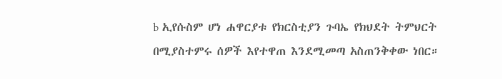b ኢየሱስም ሆነ ሐዋርያቱ የክርስቲያን ጉባኤ የክህደት ትምህርት በሚያስተምሩ ሰዎች እየተዋጠ እንደሚመጣ አስጠንቅቀው ነበር።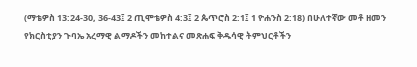(ማቴዎስ 13:24-30, 36-43፤ 2 ጢሞቴዎስ 4:3፤ 2 ጴጥሮስ 2:1፤ 1 ዮሐንስ 2:18) በሁለተኛው መቶ ዘመን የክርስቲያን ጉባኤ አረማዊ ልማዶችን መከተልና መጽሐፍ ቅዱሳዊ ትምህርቶችን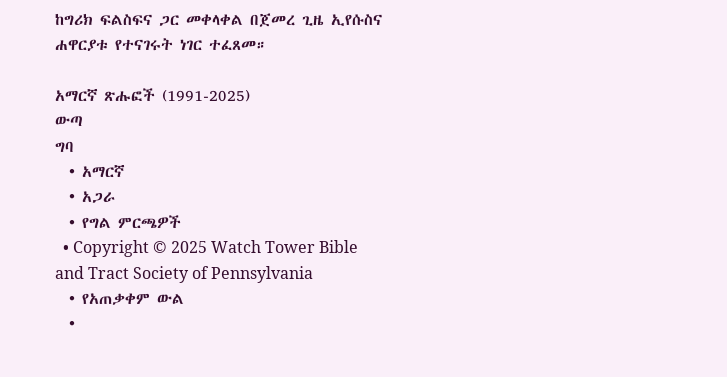ከግሪክ ፍልስፍና ጋር መቀላቀል በጀመረ ጊዜ ኢየሱስና ሐዋርያቱ የተናገሩት ነገር ተፈጸመ።

አማርኛ ጽሑፎች (1991-2025)
ውጣ
ግባ
  • አማርኛ
  • አጋራ
  • የግል ምርጫዎች
  • Copyright © 2025 Watch Tower Bible and Tract Society of Pennsylvania
  • የአጠቃቀም ውል
  •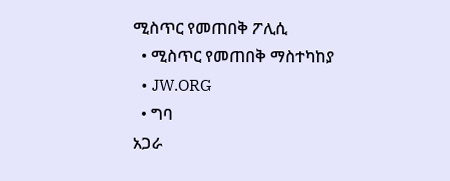ሚስጥር የመጠበቅ ፖሊሲ
  • ሚስጥር የመጠበቅ ማስተካከያ
  • JW.ORG
  • ግባ
አጋራ